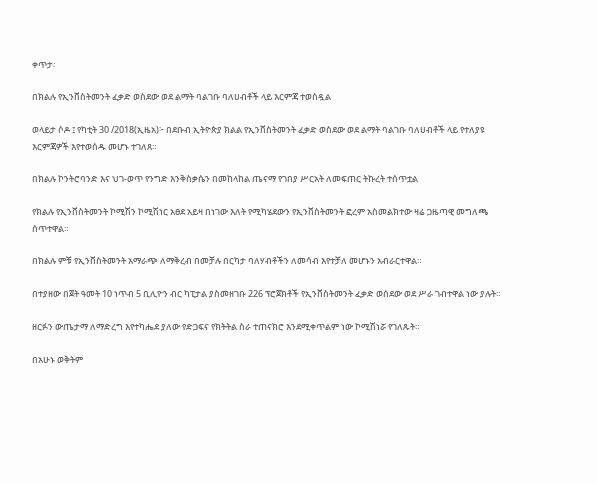ቀጥታ፡

በክልሉ የኢንቨስትመንት ፈቃድ ወስደው ወደ ልማት ባልገቡ ባለሀብቶች ላይ እርምጃ ተወስዷል

ወላይታ ሶዶ ፤ የካቲት 30 /2018(ኢዜአ)፦ በደቡብ ኢትዮጵያ ክልል የኢንቨስትመንት ፈቃድ ወስደው ወደ ልማት ባልገቡ ባለሀብቶች ላይ የተለያዩ እርምጃዎች እየተወሰዱ መሆኑ ተገለጸ።

በክልሉ ኮንትሮባንድ እና ህገ-ወጥ የንግድ እንቅስቃሴን በመከላከል ጤናማ የገበያ ሥርአት ለመፍጠር ትኩረት ተሰጥቷል

የክልሉ የኢንቨስትመንት ኮሚሽን ኮሚሽነር አፀደ አይዛ በነገው እለት የሚካሄደውን የኢንቨስትመንት ፎረም አስመልክተው ዛሬ ጋዜጣዊ መግለጫ ሰጥተዋል።

በክልሉ ምቹ የኢንቨስትመንት አማራጭ ለማቅረብ በመቻሉ በርካታ ባለሃብቶችን ለመሳብ እየተቻለ መሆኑን አብራርተዋል።

በተያዘው በጀት ዓመት 10 ነጥብ 5 ቢሊዮን ብር ካፒታል ያስመዘገቡ 226 ፕሮጀክቶች የኢንቨስትመንት ፈቃድ ወሰደው ወደ ሥራ ገብተዋል ነው ያሉት።

ዘርፉን ውጤታማ ለማድረግ እየተካሔደ ያለው የድጋፍና የክትትል ስራ ተጠናክሮ እንደሚቀጥልም ነው ኮሚሽነሯ የገለጹት።

በአሁኑ ወቅትም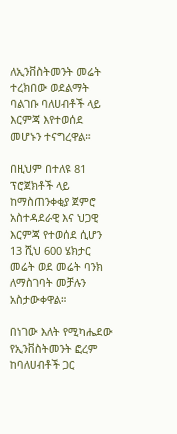ለኢንቨስትመንት መሬት ተረክበው ወደልማት ባልገቡ ባለሀብቶች ላይ እርምጃ እየተወሰደ መሆኑን ተናግረዋል።

በዚህም በተለዩ 81 ፕሮጀክቶች ላይ ከማስጠንቀቂያ ጀምሮ አስተዳደራዊ እና ህጋዊ እርምጃ የተወሰደ ሲሆን 13 ሺህ 600 ሄክታር መሬት ወደ መሬት ባንክ ለማስገባት መቻሉን አስታውቀዋል።

በነገው እለት የሚካሔደው የኢንቨስትመንት ፎረም  ከባለሀብቶች ጋር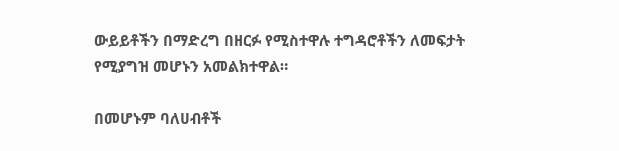ውይይቶችን በማድረግ በዘርፉ የሚስተዋሉ ተግዳሮቶችን ለመፍታት የሚያግዝ መሆኑን አመልክተዋል።

በመሆኑም ባለሀብቶች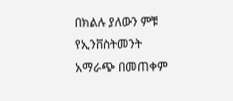በክልሉ ያለውን ምቹ የኢንቨስትመንት አማራጭ በመጠቀም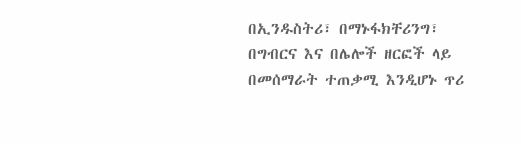በኢንዱስትሪ፣ በማኑፋክቸሪንግ፣ በግብርና እና በሌሎች ዘርፎች ላይ በመሰማራት ተጠቃሚ እንዲሆኑ ጥሪ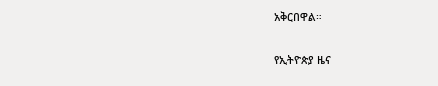አቅርበዋል።

የኢትዮጵያ ዜና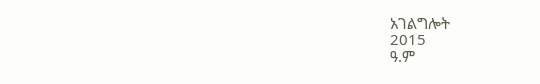አገልግሎት
2015
ዓ.ም